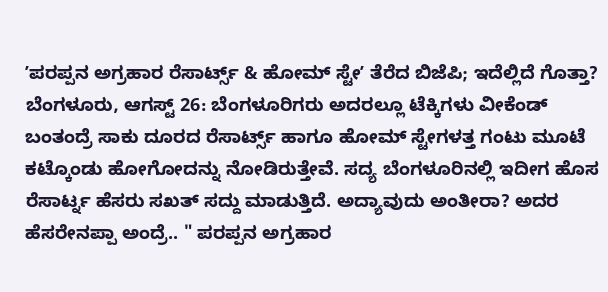ʼಪರಪ್ಪನ ಅಗ್ರಹಾರ ರೆಸಾರ್ಟ್ಸ್ & ಹೋಮ್ ಸ್ಟೇʼ ತೆರೆದ ಬಿಜೆಪಿ; ಇದೆಲ್ಲಿದೆ ಗೊತ್ತಾ?
ಬೆಂಗಳೂರು, ಆಗಸ್ಟ್ 26: ಬೆಂಗಳೂರಿಗರು ಅದರಲ್ಲೂ ಟೆಕ್ಕಿಗಳು ವೀಕೆಂಡ್ ಬಂತಂದ್ರೆ ಸಾಕು ದೂರದ ರೆಸಾರ್ಟ್ಸ್ ಹಾಗೂ ಹೋಮ್ ಸ್ಟೇಗಳತ್ತ ಗಂಟು ಮೂಟೆ ಕಟ್ಕೊಂಡು ಹೋಗೋದನ್ನು ನೋಡಿರುತ್ತೇವೆ. ಸದ್ಯ ಬೆಂಗಳೂರಿನಲ್ಲಿ ಇದೀಗ ಹೊಸ ರೆಸಾರ್ಟ್ನ ಹೆಸರು ಸಖತ್ ಸದ್ದು ಮಾಡುತ್ತಿದೆ. ಅದ್ಯಾವುದು ಅಂತೀರಾ? ಅದರ ಹೆಸರೇನಪ್ಪಾ ಅಂದ್ರೆ.. " ಪರಪ್ಪನ ಅಗ್ರಹಾರ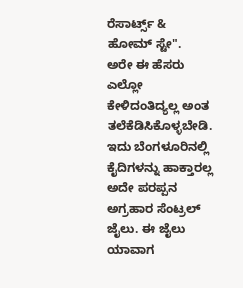ರೆಸಾರ್ಟ್ಸ್ & ಹೋಮ್ ಸ್ಟೇ".
ಅರೇ ಈ ಹೆಸರು ಎಲ್ಲೋ ಕೇಳಿದಂತಿದ್ಯಲ್ಲ ಅಂತ ತಲೆಕೆಡಿಸಿಕೊಳ್ಳಬೇಡಿ. ಇದು ಬೆಂಗಳೂರಿನಲ್ಲಿ ಕೈದಿಗಳನ್ನು ಹಾಕ್ತಾರಲ್ಲ ಅದೇ ಪರಪ್ಪನ ಅಗ್ರಹಾರ ಸೆಂಟ್ರಲ್ ಜೈಲು. ಈ ಜೈಲು ಯಾವಾಗ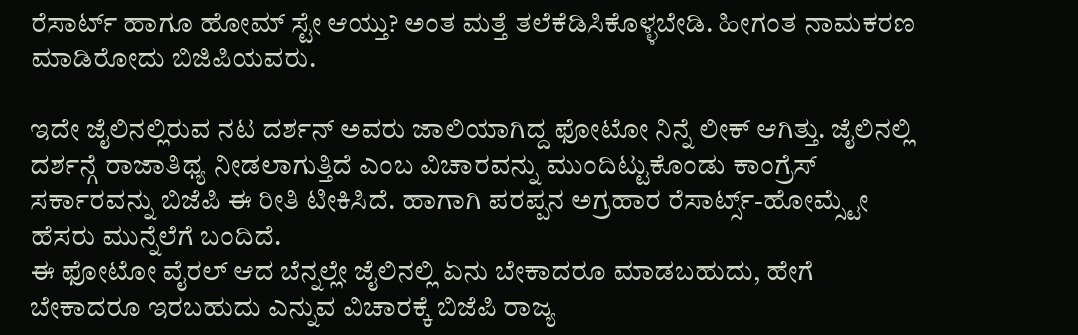ರೆಸಾರ್ಟ್ ಹಾಗೂ ಹೋಮ್ ಸ್ಟೇ ಆಯ್ತು? ಅಂತ ಮತ್ತೆ ತಲೆಕೆಡಿಸಿಕೊಳ್ಳಬೇಡಿ. ಹೀಗಂತ ನಾಮಕರಣ ಮಾಡಿರೋದು ಬಿಜಿಪಿಯವರು.

ಇದೇ ಜೈಲಿನಲ್ಲಿರುವ ನಟ ದರ್ಶನ್ ಅವರು ಜಾಲಿಯಾಗಿದ್ದ ಫೋಟೋ ನಿನ್ನೆ ಲೀಕ್ ಆಗಿತ್ತು. ಜೈಲಿನಲ್ಲಿ ದರ್ಶನ್ಗೆ ರಾಜಾತಿಥ್ಯ ನೀಡಲಾಗುತ್ತಿದೆ ಎಂಬ ವಿಚಾರವನ್ನು ಮುಂದಿಟ್ಟುಕೊಂಡು ಕಾಂಗ್ರೆಸ್ ಸರ್ಕಾರವನ್ನು ಬಿಜೆಪಿ ಈ ರೀತಿ ಟೀಕಿಸಿದೆ. ಹಾಗಾಗಿ ಪರಪ್ಪನ ಅಗ್ರಹಾರ ರೆಸಾರ್ಟ್ಸ್-ಹೋಮ್ಸ್ಟೇ ಹೆಸರು ಮುನ್ನೆಲೆಗೆ ಬಂದಿದೆ.
ಈ ಫೋಟೋ ವೈರಲ್ ಆದ ಬೆನ್ನಲ್ಲೇ ಜೈಲಿನಲ್ಲಿ ಏನು ಬೇಕಾದರೂ ಮಾಡಬಹುದು, ಹೇಗೆ ಬೇಕಾದರೂ ಇರಬಹುದು ಎನ್ನುವ ವಿಚಾರಕ್ಕೆ ಬಿಜೆಪಿ ರಾಜ್ಯ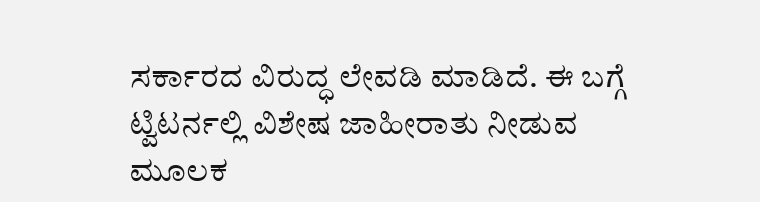ಸರ್ಕಾರದ ವಿರುದ್ಧ ಲೇವಡಿ ಮಾಡಿದೆ. ಈ ಬಗ್ಗೆ ಟ್ವಿಟರ್ನಲ್ಲಿ ವಿಶೇಷ ಜಾಹೀರಾತು ನೀಡುವ ಮೂಲಕ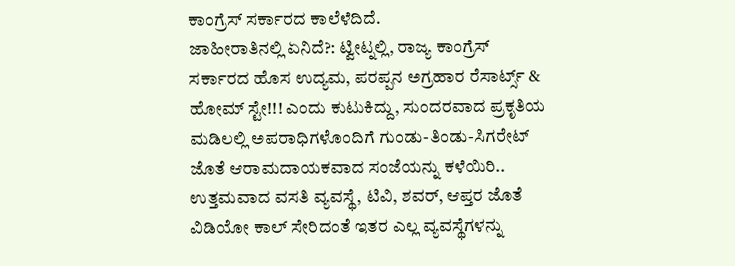ಕಾಂಗ್ರೆಸ್ ಸರ್ಕಾರದ ಕಾಲೆಳೆದಿದೆ.
ಜಾಹೀರಾತಿನಲ್ಲಿ ಏನಿದೆ?: ಟ್ವೀಟ್ನಲ್ಲಿ, ರಾಜ್ಯ ಕಾಂಗ್ರೆಸ್ ಸರ್ಕಾರದ ಹೊಸ ಉದ್ಯಮ, ಪರಪ್ಪನ ಅಗ್ರಹಾರ ರೆಸಾರ್ಟ್ಸ್ & ಹೋಮ್ ಸ್ಟೇ!!! ಎಂದು ಕುಟುಕಿದ್ದು, ಸುಂದರವಾದ ಪ್ರಕೃತಿಯ ಮಡಿಲಲ್ಲಿ ಅಪರಾಧಿಗಳೊಂದಿಗೆ ಗುಂಡು-ತಿಂಡು-ಸಿಗರೇಟ್ ಜೊತೆ ಆರಾಮದಾಯಕವಾದ ಸಂಜೆಯನ್ನು ಕಳೆಯಿರಿ.. ಉತ್ತಮವಾದ ವಸತಿ ವ್ಯವಸ್ಥೆ, ಟಿವಿ, ಶವರ್, ಆಪ್ತರ ಜೊತೆ ವಿಡಿಯೋ ಕಾಲ್ ಸೇರಿದಂತೆ ಇತರ ಎಲ್ಲ ವ್ಯವಸ್ಥೆಗಳನ್ನು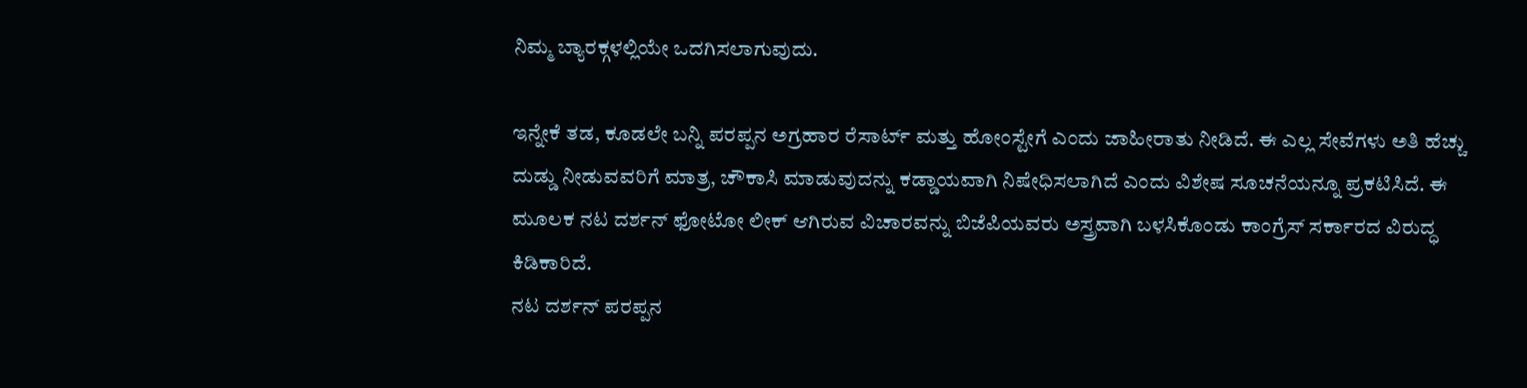ನಿಮ್ಮ ಬ್ಯಾರಕ್ಗಳಲ್ಲಿಯೇ ಒದಗಿಸಲಾಗುವುದು.

ಇನ್ನೇಕೆ ತಡ, ಕೂಡಲೇ ಬನ್ನಿ ಪರಪ್ಪನ ಅಗ್ರಹಾರ ರೆಸಾರ್ಟ್ ಮತ್ತು ಹೋಂಸ್ಟೇಗೆ ಎಂದು ಜಾಹೀರಾತು ನೀಡಿದೆ. ಈ ಎಲ್ಲ ಸೇವೆಗಳು ಅತಿ ಹೆಚ್ಚು ದುಡ್ಡು ನೀಡುವವರಿಗೆ ಮಾತ್ರ, ಚೌಕಾಸಿ ಮಾಡುವುದನ್ನು ಕಡ್ಡಾಯವಾಗಿ ನಿಷೇಧಿಸಲಾಗಿದೆ ಎಂದು ವಿಶೇಷ ಸೂಚನೆಯನ್ನೂ ಪ್ರಕಟಿಸಿದೆ. ಈ ಮೂಲಕ ನಟ ದರ್ಶನ್ ಫೋಟೋ ಲೀಕ್ ಆಗಿರುವ ವಿಚಾರವನ್ನು ಬಿಜೆಪಿಯವರು ಅಸ್ತ್ರವಾಗಿ ಬಳಸಿಕೊಂಡು ಕಾಂಗ್ರೆಸ್ ಸರ್ಕಾರದ ವಿರುದ್ಧ ಕಿಡಿಕಾರಿದೆ.
ನಟ ದರ್ಶನ್ ಪರಪ್ಪನ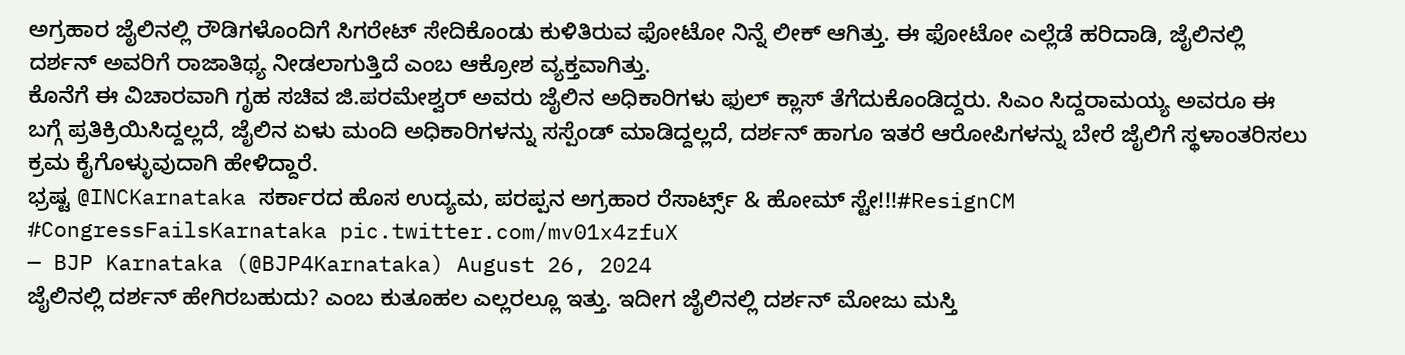ಅಗ್ರಹಾರ ಜೈಲಿನಲ್ಲಿ ರೌಡಿಗಳೊಂದಿಗೆ ಸಿಗರೇಟ್ ಸೇದಿಕೊಂಡು ಕುಳಿತಿರುವ ಫೋಟೋ ನಿನ್ನೆ ಲೀಕ್ ಆಗಿತ್ತು. ಈ ಫೋಟೋ ಎಲ್ಲೆಡೆ ಹರಿದಾಡಿ, ಜೈಲಿನಲ್ಲಿ ದರ್ಶನ್ ಅವರಿಗೆ ರಾಜಾತಿಥ್ಯ ನೀಡಲಾಗುತ್ತಿದೆ ಎಂಬ ಆಕ್ರೋಶ ವ್ಯಕ್ತವಾಗಿತ್ತು.
ಕೊನೆಗೆ ಈ ವಿಚಾರವಾಗಿ ಗೃಹ ಸಚಿವ ಜಿ.ಪರಮೇಶ್ವರ್ ಅವರು ಜೈಲಿನ ಅಧಿಕಾರಿಗಳು ಫುಲ್ ಕ್ಲಾಸ್ ತೆಗೆದುಕೊಂಡಿದ್ದರು. ಸಿಎಂ ಸಿದ್ದರಾಮಯ್ಯ ಅವರೂ ಈ ಬಗ್ಗೆ ಪ್ರತಿಕ್ರಿಯಿಸಿದ್ದಲ್ಲದೆ, ಜೈಲಿನ ಏಳು ಮಂದಿ ಅಧಿಕಾರಿಗಳನ್ನು ಸಸ್ಪೆಂಡ್ ಮಾಡಿದ್ದಲ್ಲದೆ, ದರ್ಶನ್ ಹಾಗೂ ಇತರೆ ಆರೋಪಿಗಳನ್ನು ಬೇರೆ ಜೈಲಿಗೆ ಸ್ಥಳಾಂತರಿಸಲು ಕ್ರಮ ಕೈಗೊಳ್ಳುವುದಾಗಿ ಹೇಳಿದ್ದಾರೆ.
ಭ್ರಷ್ಟ @INCKarnataka ಸರ್ಕಾರದ ಹೊಸ ಉದ್ಯಮ, ಪರಪ್ಪನ ಅಗ್ರಹಾರ ರೆಸಾರ್ಟ್ಸ್ & ಹೋಮ್ ಸ್ಟೇ!!!#ResignCM #CongressFailsKarnataka pic.twitter.com/mv01x4zfuX
— BJP Karnataka (@BJP4Karnataka) August 26, 2024
ಜೈಲಿನಲ್ಲಿ ದರ್ಶನ್ ಹೇಗಿರಬಹುದು? ಎಂಬ ಕುತೂಹಲ ಎಲ್ಲರಲ್ಲೂ ಇತ್ತು. ಇದೀಗ ಜೈಲಿನಲ್ಲಿ ದರ್ಶನ್ ಮೋಜು ಮಸ್ತಿ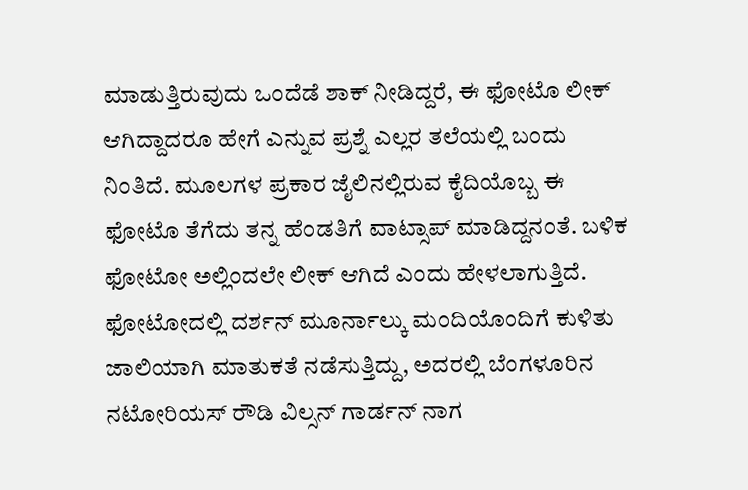ಮಾಡುತ್ತಿರುವುದು ಒಂದೆಡೆ ಶಾಕ್ ನೀಡಿದ್ದರೆ, ಈ ಫೋಟೊ ಲೀಕ್ ಆಗಿದ್ದಾದರೂ ಹೇಗೆ ಎನ್ನುವ ಪ್ರಶ್ನೆ ಎಲ್ಲರ ತಲೆಯಲ್ಲಿ ಬಂದು ನಿಂತಿದೆ. ಮೂಲಗಳ ಪ್ರಕಾರ ಜೈಲಿನಲ್ಲಿರುವ ಕೈದಿಯೊಬ್ಬ ಈ ಫೋಟೊ ತೆಗೆದು ತನ್ನ ಹೆಂಡತಿಗೆ ವಾಟ್ಸಾಪ್ ಮಾಡಿದ್ದನಂತೆ. ಬಳಿಕ ಫೋಟೋ ಅಲ್ಲಿಂದಲೇ ಲೀಕ್ ಆಗಿದೆ ಎಂದು ಹೇಳಲಾಗುತ್ತಿದೆ.
ಫೋಟೋದಲ್ಲಿ ದರ್ಶನ್ ಮೂರ್ನಾಲ್ಕು ಮಂದಿಯೊಂದಿಗೆ ಕುಳಿತು ಜಾಲಿಯಾಗಿ ಮಾತುಕತೆ ನಡೆಸುತ್ತಿದ್ದು, ಅದರಲ್ಲಿ ಬೆಂಗಳೂರಿನ ನಟೋರಿಯಸ್ ರೌಡಿ ವಿಲ್ಸನ್ ಗಾರ್ಡನ್ ನಾಗ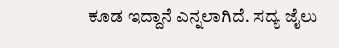ಕೂಡ ಇದ್ದಾನೆ ಎನ್ನಲಾಗಿದೆ. ಸದ್ಯ ಜೈಲು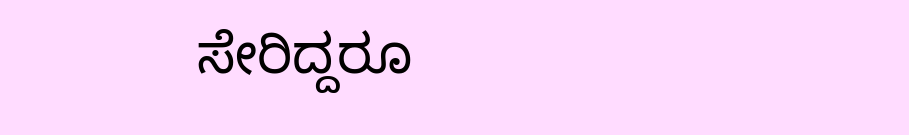ಸೇರಿದ್ದರೂ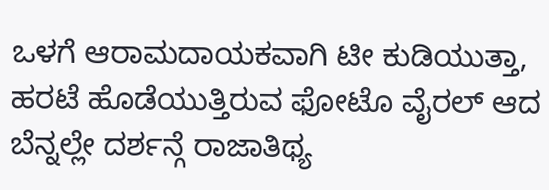ಒಳಗೆ ಆರಾಮದಾಯಕವಾಗಿ ಟೀ ಕುಡಿಯುತ್ತಾ, ಹರಟೆ ಹೊಡೆಯುತ್ತಿರುವ ಫೋಟೊ ವೈರಲ್ ಆದ ಬೆನ್ನಲ್ಲೇ ದರ್ಶನ್ಗೆ ರಾಜಾತಿಥ್ಯ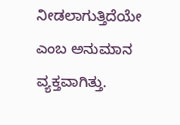ನೀಡಲಾಗುತ್ತಿದೆಯೇ ಎಂಬ ಅನುಮಾನ ವ್ಯಕ್ತವಾಗಿತ್ತು.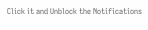Click it and Unblock the Notifications